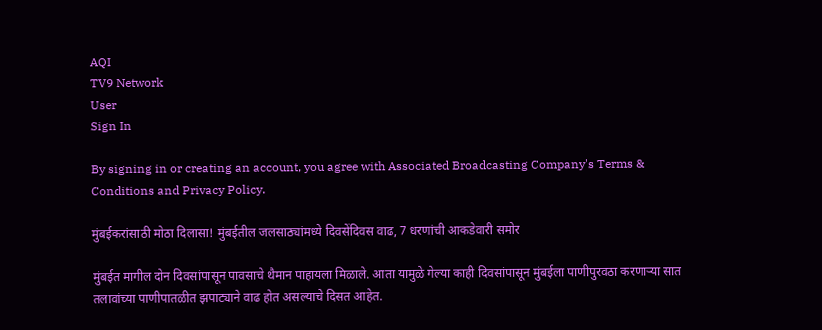AQI
TV9 Network
User
Sign In

By signing in or creating an account, you agree with Associated Broadcasting Company's Terms & Conditions and Privacy Policy.

मुंबईकरांसाठी मोठा दिलासा! मुंबईतील जलसाठ्यांमध्ये दिवसेंदिवस वाढ, 7 धरणांची आकडेवारी समोर

मुंबईत मागील दोन दिवसांपासून पावसाचे थैमान पाहायला मिळाले. आता यामुळे गेल्या काही दिवसांपासून मुंबईला पाणीपुरवठा करणाऱ्या सात तलावांच्या पाणीपातळीत झपाट्याने वाढ होत असल्याचे दिसत आहेत.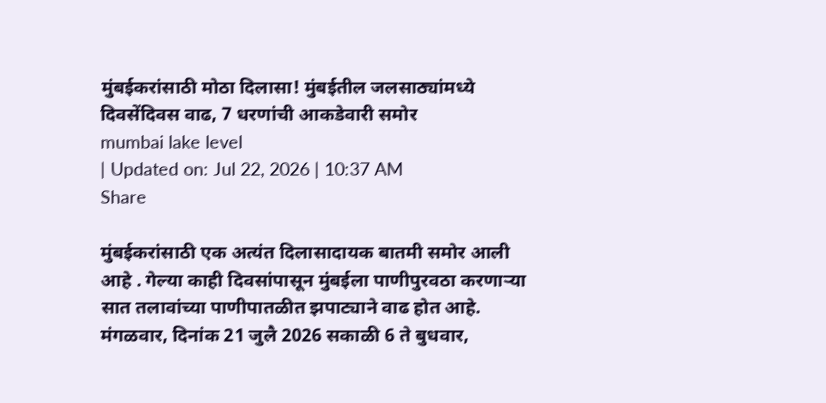मुंबईकरांसाठी मोठा दिलासा! मुंबईतील जलसाठ्यांमध्ये दिवसेंदिवस वाढ, 7 धरणांची आकडेवारी समोर
mumbai lake level
| Updated on: Jul 22, 2026 | 10:37 AM
Share

मुंबईकरांसाठी एक अत्यंत दिलासादायक बातमी समोर आली आहे . गेल्या काही दिवसांपासून मुंबईला पाणीपुरवठा करणाऱ्या सात तलावांच्या पाणीपातळीत झपाट्याने वाढ होत आहे.  मंगळवार, दिनांक 21 जुलै 2026 सकाळी 6 ते बुधवार,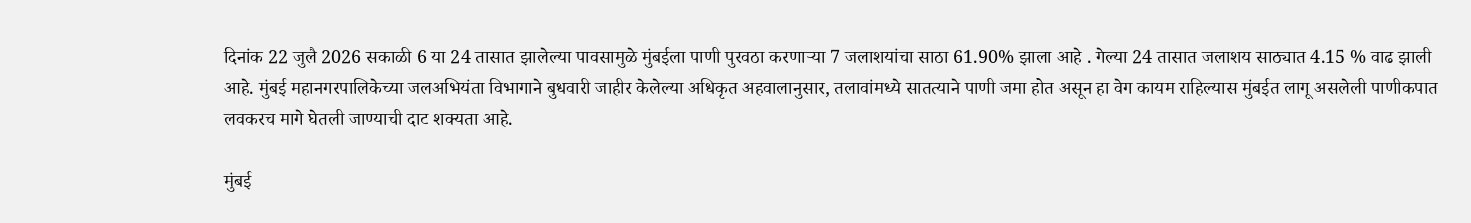दिनांक 22 जुलै 2026 सकाळी 6 या 24 तासात झालेल्या पावसामुळे मुंबईला पाणी पुरवठा करणाऱ्या 7 जलाशयांचा साठा 61.90% झाला आहे . गेल्या 24 तासात जलाशय साठ्यात 4.15 % वाढ झाली आहे. मुंबई महानगरपालिकेच्या जलअभियंता विभागाने बुधवारी जाहीर केलेल्या अधिकृत अहवालानुसार, तलावांमध्ये सातत्याने पाणी जमा होत असून हा वेग कायम राहिल्यास मुंबईत लागू असलेली पाणीकपात लवकरच मागे घेतली जाण्याची दाट शक्यता आहे.

मुंबई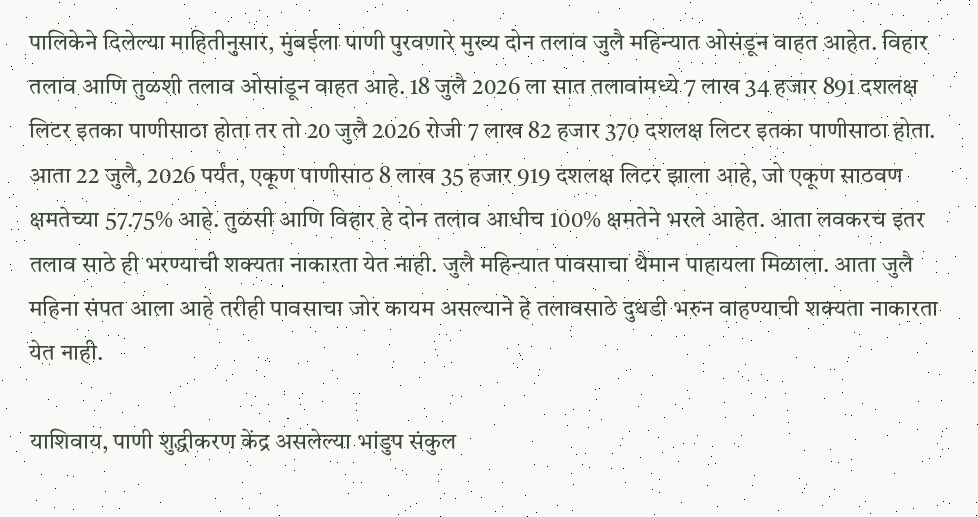पालिकेने दिलेल्या माहितीनुसार, मुंबईला पाणी पुरवणारे मुख्य दोन तलाव जुलै महिन्यात ओसंडून वाहत आहेत. विहार तलाव आणि तुळशी तलाव ओसांडून वाहत आहे. 18 जुलै 2026 ला सात तलावांमध्ये 7 लाख 34 हजार 891 दशलक्ष लिटर इतका पाणीसाठा होता तर तो 20 जुलै 2026 रोजी 7 लाख 82 हजार 370 दशलक्ष लिटर इतका पाणीसाठा होता. आता 22 जुलै, 2026 पर्यंत, एकूण पाणीसाठ 8 लाख 35 हजार 919 दशलक्ष लिटर झाला आहे, जो एकूण साठवण क्षमतेच्या 57.75% आहे. तुळसी आणि विहार हे दोन तलाव आधीच 100% क्षमतेने भरले आहेत. आता लवकरच इतर तलाव साठे ही भरण्याची शक्यता नाकारता येत नाही. जुलै महिन्यात पावसाचा थैमान पाहायला मिळाला. आता जुलै महिना संपत आला आहे तरीही पावसाचा जोर कायम असल्याने हे तलावसाठे दुथडी भरुन वाहण्याची शक्यता नाकारता येत नाही.

याशिवाय, पाणी शुद्धीकरण केंद्र असलेल्या भांडुप संकुल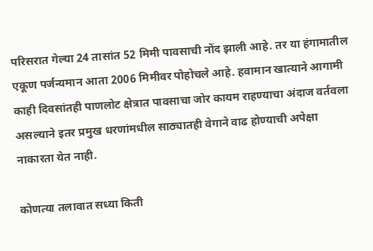परिसरात गेल्या 24 तासांत 52 मिमी पावसाची नोंद झाली आहे. तर या हंगामातील एकूण पर्जन्यमान आता 2006 मिमीवर पोहोचले आहे. हवामान खात्याने आगामी काही दिवसांतही पाणलोट क्षेत्रात पावसाचा जोर कायम राहण्याचा अंदाज वर्तवला असल्याने इतर प्रमुख धरणांमधील साठ्यातही वेगाने वाढ होण्याची अपेक्षा नाकारता येत नाही.

कोणत्या तलावात सध्या किती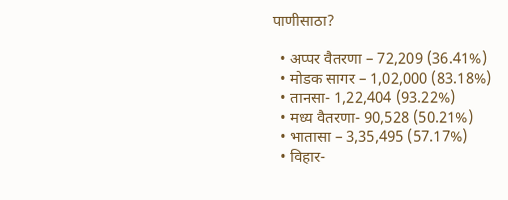पाणीसाठा?

  • अप्पर वैतरणा – 72,209 (36.41%)
  • मोडक सागर – 1,02,000 (83.18%)
  • तानसा- 1,22,404 (93.22%)
  • मध्य वैतरणा- 90,528 (50.21%)
  • भातासा – 3,35,495 (57.17%)
  • विहार-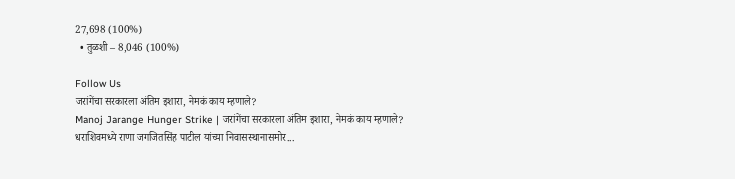27,698 (100%)
  • तुळशी – 8,046 (100%)

Follow Us
जरांगेंचा सरकारला अंतिम इशारा, नेमकं काय म्हणाले?
Manoj Jarange Hunger Strike | जरांगेंचा सरकारला अंतिम इशारा, नेमकं काय म्हणाले?
धराशिवमध्ये राणा जगजितसिंह पाटील यांच्या निवासस्थानासमोर...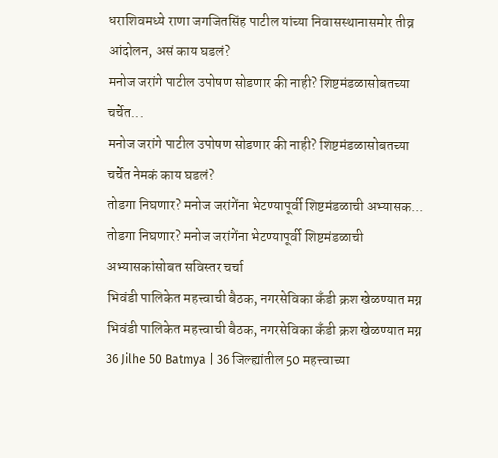धराशिवमध्ये राणा जगजितसिंह पाटील यांच्या निवासस्थानासमोर तीव्र आंदोलन, असं काय घडलं?
मनोज जरांगे पाटील उपोषण सोडणार की नाही? शिष्टमंडळासोबतच्या चर्चेत...
मनोज जरांगे पाटील उपोषण सोडणार की नाही? शिष्टमंडळासोबतच्या चर्चेत नेमकं काय घडलं?
तोडगा निघणार? मनोज जरांगेंना भेटण्यापूर्वी शिष्टमंडळाची अभ्यासक...
तोडगा निघणार? मनोज जरांगेंना भेटण्यापूर्वी शिष्टमंडळाची अभ्यासकांसोबत सविस्तर चर्चा
भिवंडी पालिकेत महत्त्वाची बैठक, नगरसेविका कँडी क्रश खेळण्यात मग्न
भिवंडी पालिकेत महत्त्वाची बैठक, नगरसेविका कँडी क्रश खेळण्यात मग्न
36 Jilhe 50 Batmya | 36 जिल्ह्यांतील 50 महत्त्वाच्या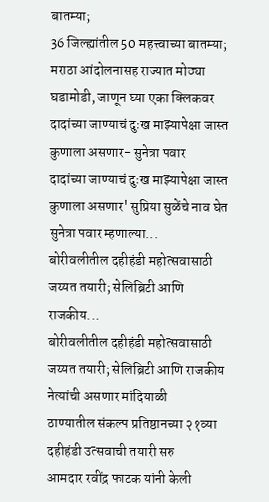बातम्या;
36 जिल्ह्यांतील 50 महत्त्वाच्या बातम्या; मराठा आंदोलनासह राज्यात मोठ्या घडामोडी, जाणून घ्या एका क्लिकवर
दादांच्या जाण्याचं दुःख माझ्यापेक्षा जास्त कुणाला असणार- सुनेत्रा पवार
दादांच्या जाण्याचं दुःख माझ्यापेक्षा जास्त कुणाला असणार' सुप्रिया सुळेंचे नाव घेत सुनेत्रा पवार म्हणाल्या...
बोरीवलीतील दहीहंडी महोत्सवासाठी जय्यत तयारी; सेलिब्रिटी आणि राजकीय...
बोरीवलीतील दहीहंडी महोत्सवासाठी जय्यत तयारी; सेलिब्रिटी आणि राजकीय नेत्यांची असणार मांदियाळी
ठाण्यातील संकल्प प्रतिष्ठानच्या २१व्या दहीहंडी उत्सवाची तयारी सरु
आमदार रवींद्र फाटक यांनी केली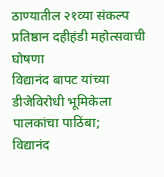ठाण्यातील २१व्या संकल्प प्रतिष्ठान दहीहंडी महोत्सवाची घोषणा
विद्यानंद बापट यांच्या डीजेविरोधी भूमिकेला पालकांचा पाठिंबा;
विद्यानंद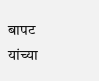बापट यांच्या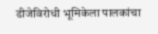डीजेविरोधी भूमिकेला पालकांचा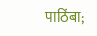पाठिंबा;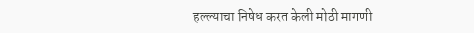हल्ल्याचा निषेध करत केली मोठी मागणी